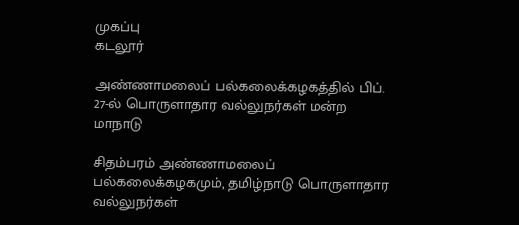முகப்பு
கடலூர்

அண்ணாமலைப் பல்கலைக்கழகத்தில் பிப். 27-ல் பொருளாதார வல்லுநர்கள் மன்ற மாநாடு

சிதம்பரம் அண்ணாமலைப் பல்கலைக்கழகமும், தமிழ்நாடு பொருளாதார வல்லுநர்கள்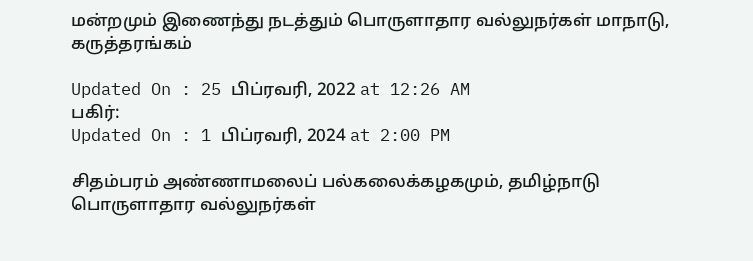மன்றமும் இணைந்து நடத்தும் பொருளாதார வல்லுநர்கள் மாநாடு, கருத்தரங்கம்

Updated On : 25 பிப்ரவரி, 2022 at 12:26 AM
பகிர்:
Updated On : 1 பிப்ரவரி, 2024 at 2:00 PM

சிதம்பரம் அண்ணாமலைப் பல்கலைக்கழகமும், தமிழ்நாடு பொருளாதார வல்லுநர்கள்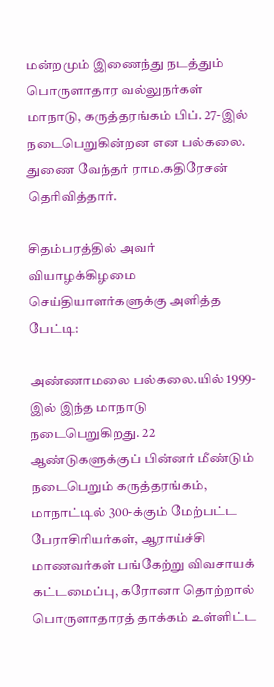மன்றமும் இணைந்து நடத்தும் பொருளாதார வல்லுநர்கள் மாநாடு, கருத்தரங்கம் பிப். 27-இல் நடைபெறுகின்றன என பல்கலை. துணை வேந்தர் ராம.கதிரேசன் தெரிவித்தார்.

சிதம்பரத்தில் அவர் வியாழக்கிழமை செய்தியாளர்களுக்கு அளித்த பேட்டி:

அண்ணாமலை பல்கலை.யில் 1999-இல் இந்த மாநாடு நடைபெறுகிறது. 22 ஆண்டுகளுக்குப் பின்னர் மீண்டும் நடைபெறும் கருத்தரங்கம், மாநாட்டில் 300-க்கும் மேற்பட்ட பேராசிரியர்கள், ஆராய்ச்சி மாணவர்கள் பங்கேற்று விவசாயக் கட்டமைப்பு, கரோனா தொற்றால் பொருளாதாரத் தாக்கம் உள்ளிட்ட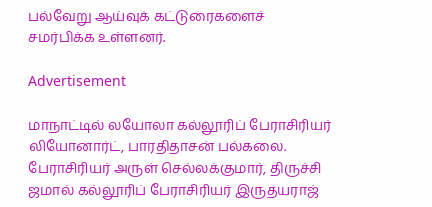பல்வேறு ஆய்வுக் கட்டுரைகளைச் சமர்பிக்க உள்ளனர்.

Advertisement

மாநாட்டில் லயோலா கல்லூரிப் பேராசிரியர் லியோனார்ட், பாரதிதாசன் பல்கலை. பேராசிரியர் அருள் செல்லக்குமார், திருச்சி ஜமால் கல்லூரிப் பேராசிரியர் இருதயராஜ்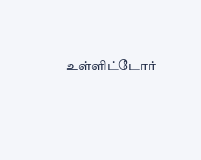உள்ளிட்டோர்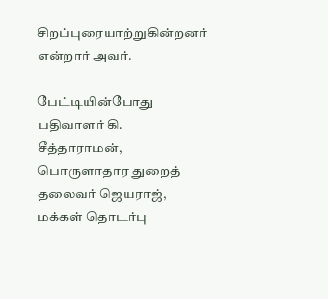சிறப்புரையாற்றுகின்றனர் என்றார் அவர்.

பேட்டியின்போது பதிவாளர் கி. சீத்தாராமன், பொருளாதார துறைத் தலைவர் ஜெயராஜ், மக்கள் தொடர்பு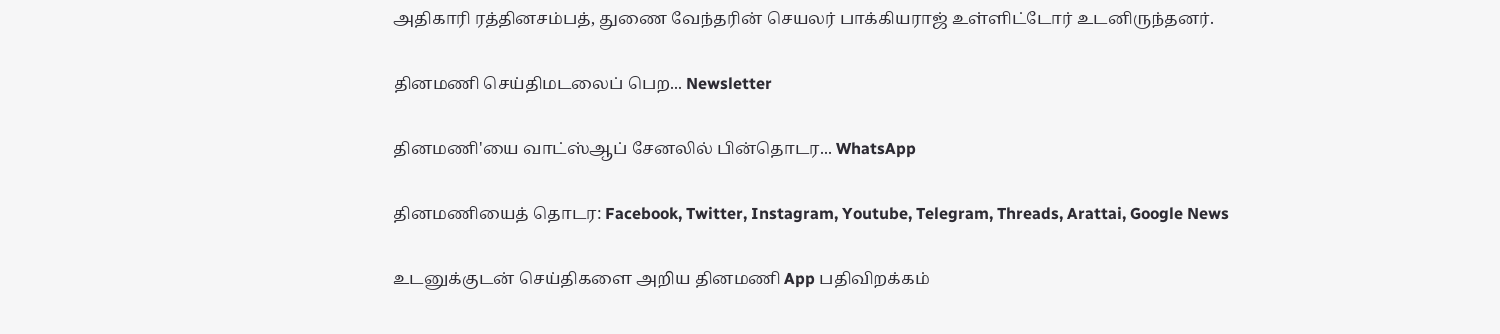அதிகாரி ரத்தினசம்பத், துணை வேந்தரின் செயலர் பாக்கியராஜ் உள்ளிட்டோர் உடனிருந்தனர்.

தினமணி செய்திமடலைப் பெற... Newsletter

தினமணி'யை வாட்ஸ்ஆப் சேனலில் பின்தொடர... WhatsApp

தினமணியைத் தொடர: Facebook, Twitter, Instagram, Youtube, Telegram, Threads, Arattai, Google News

உடனுக்குடன் செய்திகளை அறிய தினமணி App பதிவிறக்கம்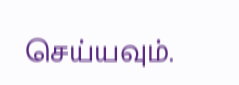செய்யவும்.